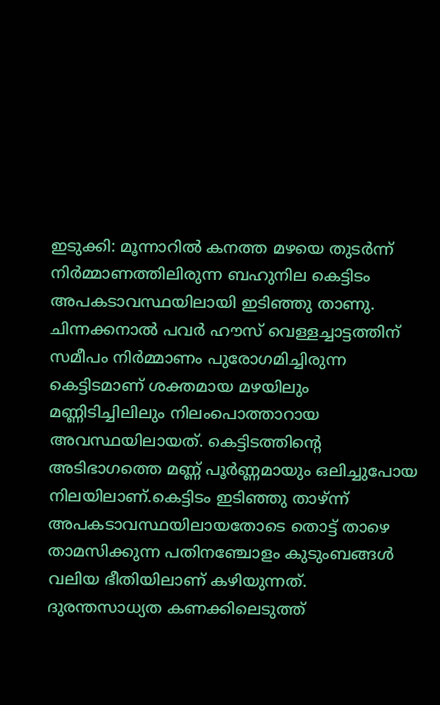ഇടുക്കി: മൂന്നാറിൽ കനത്ത മഴയെ തുടർന്ന് നിർമ്മാണത്തിലിരുന്ന ബഹുനില കെട്ടിടം അപകടാവസ്ഥയിലായി ഇടിഞ്ഞു താണു. ചിന്നക്കനാൽ പവർ ഹൗസ് വെള്ളച്ചാട്ടത്തിന് സമീപം നിർമ്മാണം പുരോഗമിച്ചിരുന്ന കെട്ടിടമാണ് ശക്തമായ മഴയിലും മണ്ണിടിച്ചിലിലും നിലംപൊത്താറായ അവസ്ഥയിലായത്. കെട്ടിടത്തിന്റെ അടിഭാഗത്തെ മണ്ണ് പൂർണ്ണമായും ഒലിച്ചുപോയ നിലയിലാണ്.കെട്ടിടം ഇടിഞ്ഞു താഴ്ന്ന് അപകടാവസ്ഥയിലായതോടെ തൊട്ട് താഴെ താമസിക്കുന്ന പതിനഞ്ചോളം കുടുംബങ്ങൾ വലിയ ഭീതിയിലാണ് കഴിയുന്നത്.
ദുരന്തസാധ്യത കണക്കിലെടുത്ത്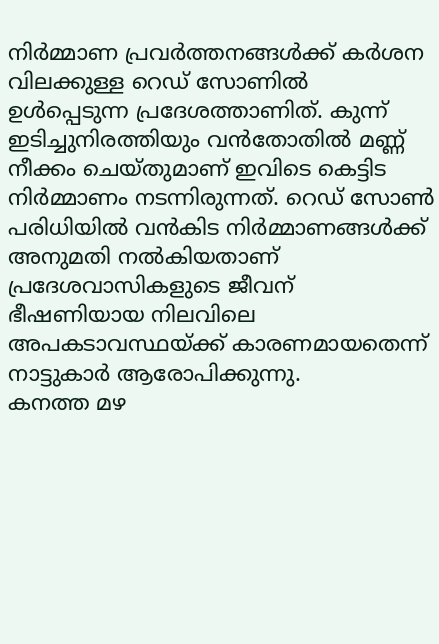നിർമ്മാണ പ്രവർത്തനങ്ങൾക്ക് കർശന വിലക്കുള്ള റെഡ് സോണിൽ ഉൾപ്പെടുന്ന പ്രദേശത്താണിത്. കുന്ന് ഇടിച്ചുനിരത്തിയും വൻതോതിൽ മണ്ണ് നീക്കം ചെയ്തുമാണ് ഇവിടെ കെട്ടിട നിർമ്മാണം നടന്നിരുന്നത്. റെഡ് സോൺ പരിധിയിൽ വൻകിട നിർമ്മാണങ്ങൾക്ക് അനുമതി നൽകിയതാണ് പ്രദേശവാസികളുടെ ജീവന് ഭീഷണിയായ നിലവിലെ അപകടാവസ്ഥയ്ക്ക് കാരണമായതെന്ന് നാട്ടുകാർ ആരോപിക്കുന്നു.
കനത്ത മഴ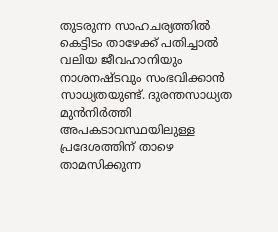തുടരുന്ന സാഹചര്യത്തിൽ കെട്ടിടം താഴേക്ക് പതിച്ചാൽ വലിയ ജീവഹാനിയും നാശനഷ്ടവും സംഭവിക്കാൻ സാധ്യതയുണ്ട്. ദുരന്തസാധ്യത മുൻനിർത്തി അപകടാവസ്ഥയിലുള്ള പ്രദേശത്തിന് താഴെ താമസിക്കുന്ന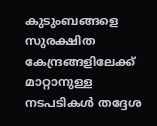കുടുംബങ്ങളെ സുരക്ഷിത കേന്ദ്രങ്ങളിലേക്ക് മാറ്റാനുള്ള നടപടികൾ തദ്ദേശ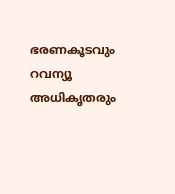ഭരണകൂടവും റവന്യൂ അധികൃതരും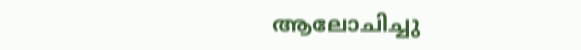ആലോചിച്ചു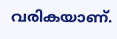വരികയാണ്.